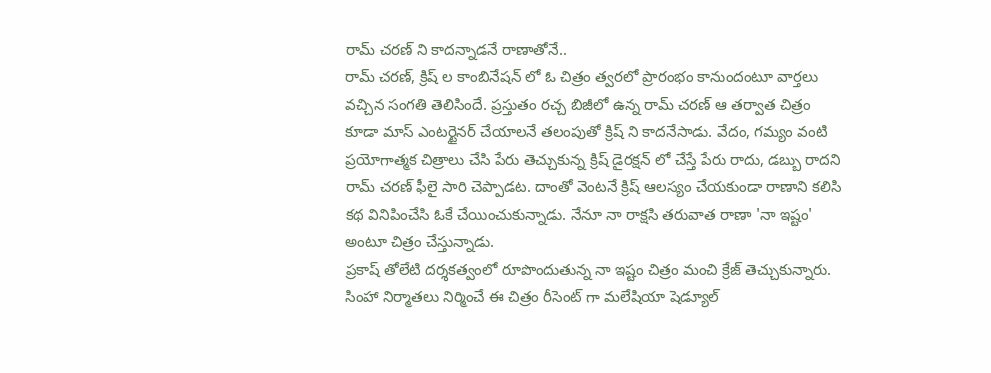రామ్ చరణ్ ని కాదన్నాడనే రాణాతోనే..
రామ్ చరణ్, క్రిష్ ల కాంబినేషన్ లో ఓ చిత్రం త్వరలో ప్రారంభం కానుందంటూ వార్తలు వచ్చిన సంగతి తెలిసిందే. ప్రస్తుతం రచ్చ బిజీలో ఉన్న రామ్ చరణ్ ఆ తర్వాత చిత్రం కూడా మాస్ ఎంటర్టైనర్ చేయాలనే తలంపుతో క్రిష్ ని కాదనేసాడు. వేదం, గమ్యం వంటి ప్రయోగాత్మక చిత్రాలు చేసి పేరు తెచ్చుకున్న క్రిష్ డైరక్షన్ లో చేస్తే పేరు రాదు, డబ్బు రాదని రామ్ చరణ్ ఫీలై సారి చెప్పాడట. దాంతో వెంటనే క్రిష్ ఆలస్యం చేయకుండా రాణాని కలిసి కథ వినిపించేసి ఓకే చేయించుకున్నాడు. నేనూ నా రాక్షసి తరువాత రాణా 'నా ఇష్టం' అంటూ చిత్రం చేస్తున్నాడు.
ప్రకాష్ తోలేటి దర్శకత్వంలో రూపొందుతున్న నా ఇష్టం చిత్రం మంచి క్రేజ్ తెచ్చుకున్నారు. సింహా నిర్మాతలు నిర్మించే ఈ చిత్రం రీసెంట్ గా మలేషియా షెడ్యూల్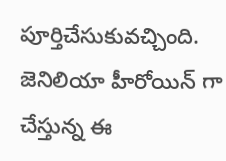పూర్తిచేసుకువచ్చింది. జెనిలియా హీరోయిన్ గా చేస్తున్న ఈ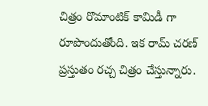చిత్రం రొమాంటిక్ కామిడీ గా రూపొందుతోంది. ఇక రామ్ చరణ్ ప్రస్తుతం రచ్చ చిత్రం చేస్తున్నారు.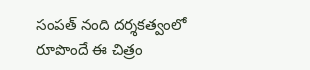సంపత్ నంది దర్శకత్వంలో రూపొందే ఈ చిత్రం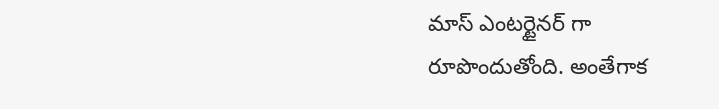మాస్ ఎంటర్టైనర్ గా రూపొందుతోంది. అంతేగాక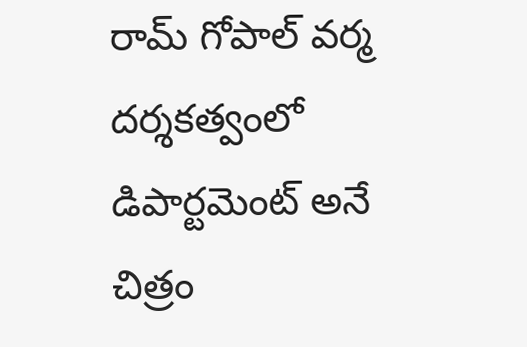రామ్ గోపాల్ వర్మ దర్శకత్వంలో డిపార్టమెంట్ అనే చిత్రం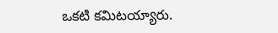ఒకటి కమిటయ్యారు.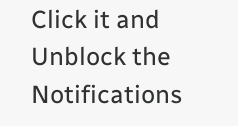Click it and Unblock the Notifications